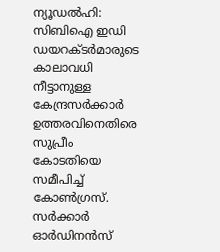ന്യൂഡൽഹി: സിബിഐ ഇഡി ഡയറക്ടർമാരുടെ കാലാവധി നീട്ടാനുള്ള കേന്ദ്രസർക്കാർ ഉത്തരവിനെതിരെ സുപ്രീം കോടതിയെ സമീപിച്ച് കോൺഗ്രസ്. സർക്കാർ ഓർഡിനൻസ്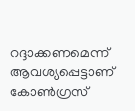റദ്ദാക്കണമെന്ന് ആവശ്യപ്പെട്ടാണ് കോൺഗ്രസ്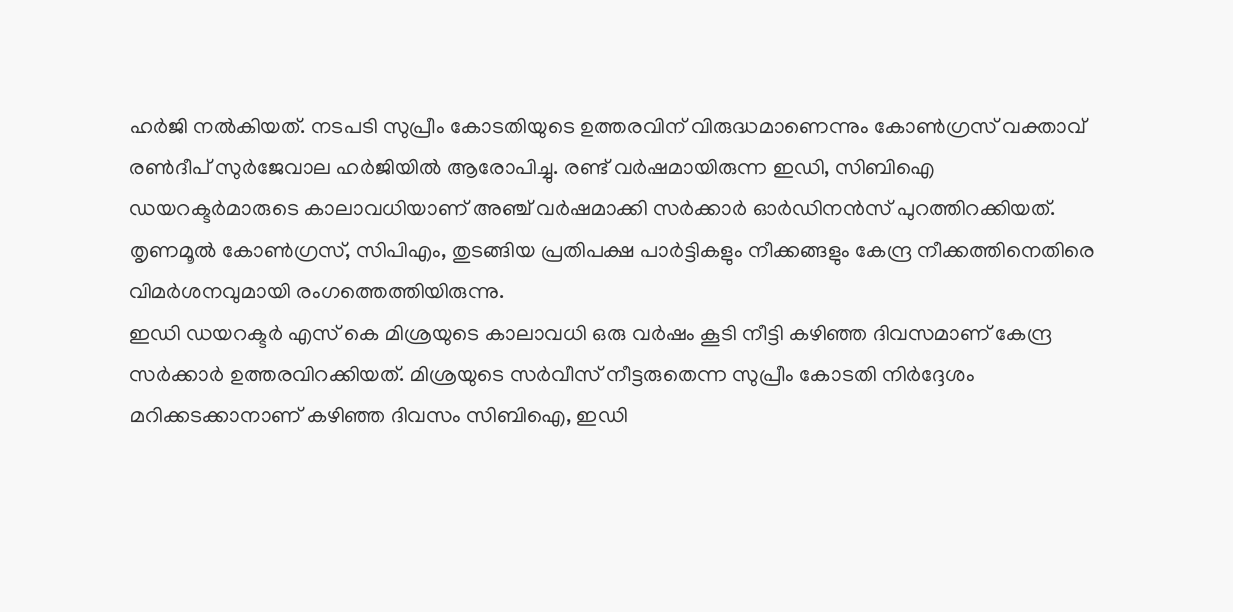ഹർജി നൽകിയത്. നടപടി സുപ്രീം കോടതിയുടെ ഉത്തരവിന് വിരുദ്ധമാണെന്നും കോൺഗ്രസ് വക്താവ് രൺദീപ് സുർജേവാല ഹർജിയിൽ ആരോപിച്ചു. രണ്ട് വർഷമായിരുന്ന ഇഡി, സിബിഐ ഡയറക്ടർമാരുടെ കാലാവധിയാണ് അഞ്ച് വർഷമാക്കി സർക്കാർ ഓർഡിനൻസ് പുറത്തിറക്കിയത്. തൃണമൂൽ കോൺഗ്രസ്, സിപിഎം, തുടങ്ങിയ പ്രതിപക്ഷ പാർട്ടികളും നീക്കങ്ങളും കേന്ദ്ര നീക്കത്തിനെതിരെ വിമർശനവുമായി രംഗത്തെത്തിയിരുന്നു.
ഇഡി ഡയറക്ടർ എസ് കെ മിശ്രയുടെ കാലാവധി ഒരു വർഷം കൂടി നീട്ടി കഴിഞ്ഞ ദിവസമാണ് കേന്ദ്ര സർക്കാർ ഉത്തരവിറക്കിയത്. മിശ്രയുടെ സർവീസ് നീട്ടരുതെന്ന സുപ്രീം കോടതി നിർദ്ദേശം മറിക്കടക്കാനാണ് കഴിഞ്ഞ ദിവസം സിബിഐ, ഇഡി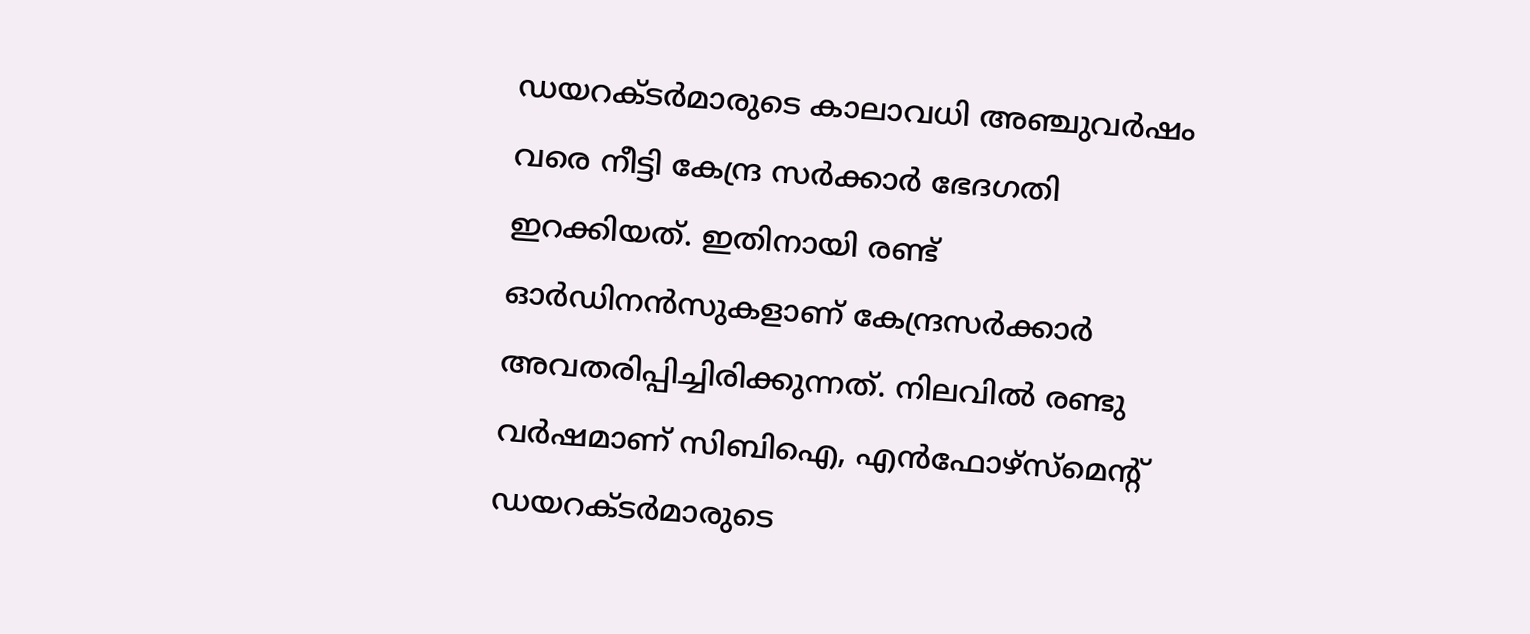ഡയറക്ടർമാരുടെ കാലാവധി അഞ്ചുവർഷം വരെ നീട്ടി കേന്ദ്ര സർക്കാർ ഭേദഗതി ഇറക്കിയത്. ഇതിനായി രണ്ട് ഓർഡിനൻസുകളാണ് കേന്ദ്രസർക്കാർ അവതരിപ്പിച്ചിരിക്കുന്നത്. നിലവിൽ രണ്ടു വർഷമാണ് സിബിഐ, എൻഫോഴ്സ്മെന്റ് ഡയറക്ടർമാരുടെ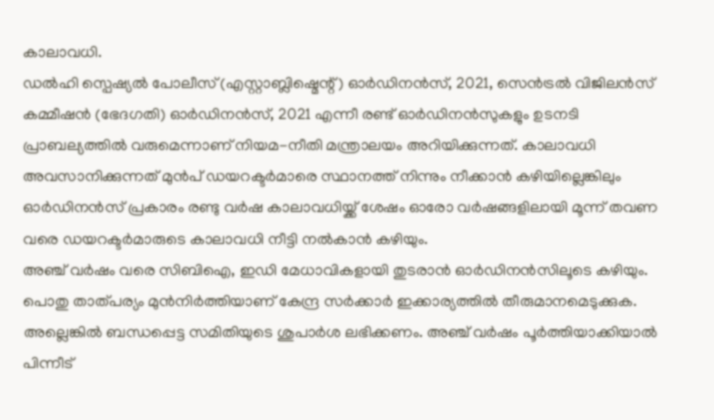കാലാവധി.
ഡൽഹി സ്പെഷ്യൽ പോലീസ് (എസ്റ്റാബ്ലിഷ്മെന്റ്) ഓർഡിനൻസ്, 2021, സെൻട്രൽ വിജിലൻസ് കമ്മീഷൻ (ഭേദഗതി) ഓർഡിനൻസ്, 2021 എന്നീ രണ്ട് ഓർഡിനൻസുകളും ഉടനടി പ്രാബല്യത്തിൽ വരുമെന്നാണ് നിയമ-നീതി മന്ത്രാലയം അറിയിക്കുന്നത്. കാലാവധി അവസാനിക്കുന്നത് മുൻപ് ഡയറക്ടർമാരെ സ്ഥാനത്ത് നിന്നും നീക്കാൻ കഴിയില്ലെങ്കിലും ഓർഡിനൻസ് പ്രകാരം രണ്ടു വർഷ കാലാവധിയ്ക്ക് ശേഷം ഓരോ വർഷങ്ങളിലായി മൂന്ന് തവണ വരെ ഡയറക്ടർമാരുടെ കാലാവധി നീട്ടി നൽകാൻ കഴിയും.
അഞ്ച് വർഷം വരെ സിബിഐ, ഇഡി മേധാവികളായി തുടരാൻ ഓർഡിനൻസിലൂടെ കഴിയും. പൊതു താത്പര്യം മുൻനിർത്തിയാണ് കേന്ദ്ര സർക്കാർ ഇക്കാര്യത്തിൽ തീരുമാനമെടുക്കുക. അല്ലെങ്കിൽ ബന്ധപ്പെട്ട സമിതിയുടെ ശുപാർശ ലഭിക്കണം. അഞ്ച് വർഷം പൂർത്തിയാക്കിയാൽ പിന്നീട്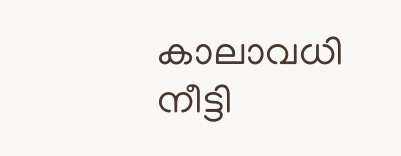കാലാവധി നീട്ടി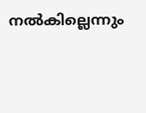നൽകില്ലെന്നും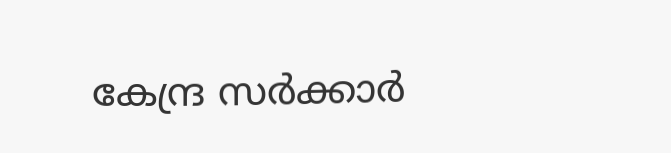കേന്ദ്ര സർക്കാർ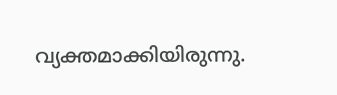വ്യക്തമാക്കിയിരുന്നു.